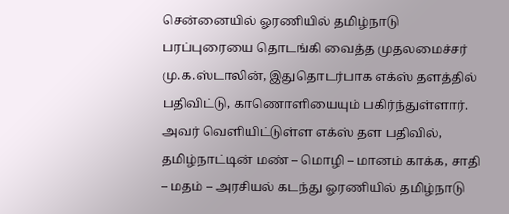சென்னையில் ஓரணியில் தமிழ்நாடு பரப்புரையை தொடங்கி வைத்த முதலமைச்சர் மு.க.ஸ்டாலின், இதுதொடர்பாக எக்ஸ் தளத்தில் பதிவிட்டு, காணொளியையும் பகிர்ந்துள்ளார். அவர் வெளியிட்டுள்ள எக்ஸ் தள பதிவில், தமிழ்நாட்டின் மண் – மொழி – மானம் காக்க, சாதி – மதம் – அரசியல் கடந்து ஓரணியில் தமிழ்நாடு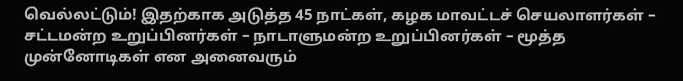வெல்லட்டும்! இதற்காக அடுத்த 45 நாட்கள், கழக மாவட்டச் செயலாளர்கள் – சட்டமன்ற உறுப்பினர்கள் – நாடாளுமன்ற உறுப்பினர்கள் – மூத்த முன்னோடிகள் என அனைவரும்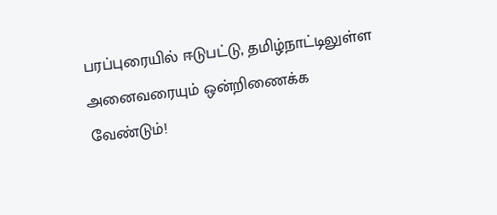பரப்புரையில் ஈடுபட்டு, தமிழ்நாட்டிலுள்ள அனைவரையும் ஒன்றிணைக்க வேண்டும்!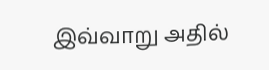இவ்வாறு அதில்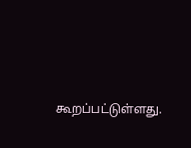கூறப்பட்டுள்ளது.